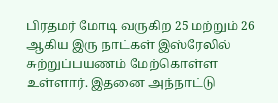பிரதமர் மோடி வருகிற 25 மற்றும் 26 ஆகிய இரு நாட்கள் இஸ்ரேலில் சுற்றுப்பயணம் மேற்கொள்ள உள்ளார். இதனை அந்நாட்டு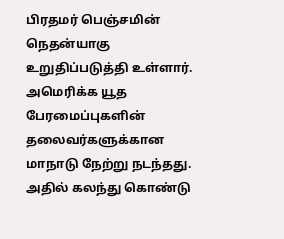பிரதமர் பெஞ்சமின் நெதன்யாகு உறுதிப்படுத்தி உள்ளார்.
அமெரிக்க யூத பேரமைப்புகளின் தலைவர்களுக்கான மாநாடு நேற்று நடந்தது. அதில் கலந்து கொண்டு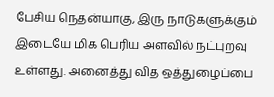பேசிய நெதன்யாகு, இரு நாடுகளுக்கும் இடையே மிக பெரிய அளவில் நட்புறவு உள்ளது. அனைத்து வித ஒத்துழைப்பை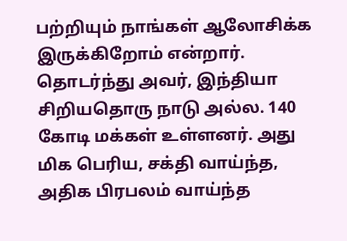பற்றியும் நாங்கள் ஆலோசிக்க இருக்கிறோம் என்றார். தொடர்ந்து அவர், இந்தியா சிறியதொரு நாடு அல்ல. 140 கோடி மக்கள் உள்ளனர். அது மிக பெரிய, சக்தி வாய்ந்த, அதிக பிரபலம் வாய்ந்த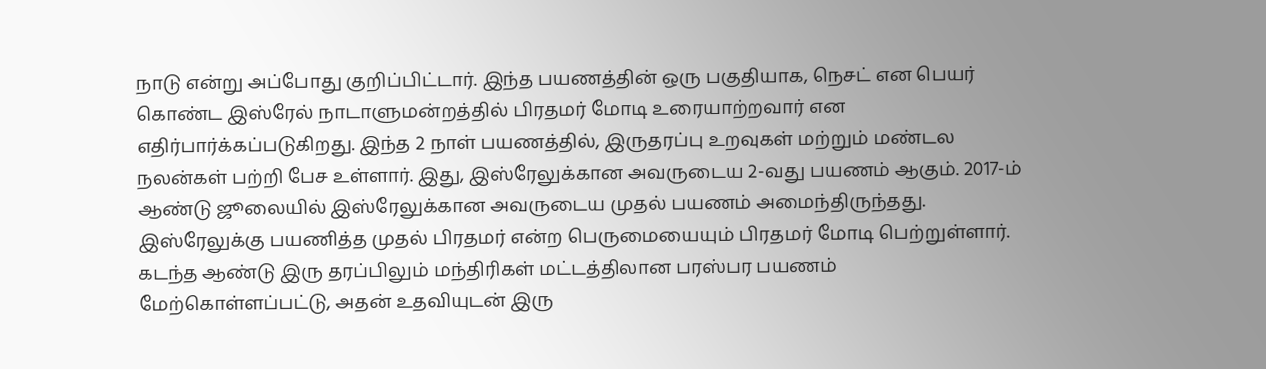நாடு என்று அப்போது குறிப்பிட்டார். இந்த பயணத்தின் ஒரு பகுதியாக, நெசட் என பெயர் கொண்ட இஸ்ரேல் நாடாளுமன்றத்தில் பிரதமர் மோடி உரையாற்றவார் என எதிர்பார்க்கப்படுகிறது. இந்த 2 நாள் பயணத்தில், இருதரப்பு உறவுகள் மற்றும் மண்டல நலன்கள் பற்றி பேச உள்ளார். இது, இஸ்ரேலுக்கான அவருடைய 2-வது பயணம் ஆகும். 2017-ம் ஆண்டு ஜூலையில் இஸ்ரேலுக்கான அவருடைய முதல் பயணம் அமைந்திருந்தது. இஸ்ரேலுக்கு பயணித்த முதல் பிரதமர் என்ற பெருமையையும் பிரதமர் மோடி பெற்றுள்ளார். கடந்த ஆண்டு இரு தரப்பிலும் மந்திரிகள் மட்டத்திலான பரஸ்பர பயணம் மேற்கொள்ளப்பட்டு, அதன் உதவியுடன் இரு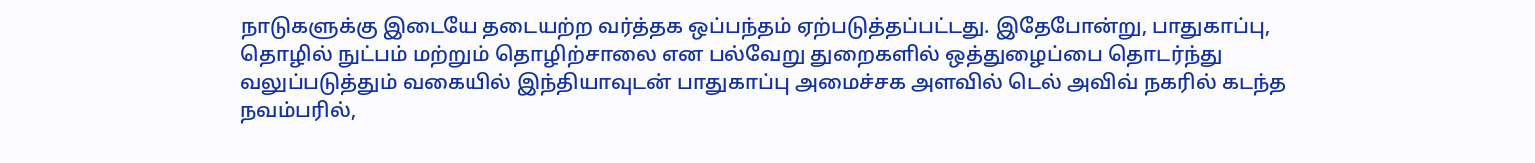நாடுகளுக்கு இடையே தடையற்ற வர்த்தக ஒப்பந்தம் ஏற்படுத்தப்பட்டது. இதேபோன்று, பாதுகாப்பு, தொழில் நுட்பம் மற்றும் தொழிற்சாலை என பல்வேறு துறைகளில் ஒத்துழைப்பை தொடர்ந்து வலுப்படுத்தும் வகையில் இந்தியாவுடன் பாதுகாப்பு அமைச்சக அளவில் டெல் அவிவ் நகரில் கடந்த நவம்பரில்,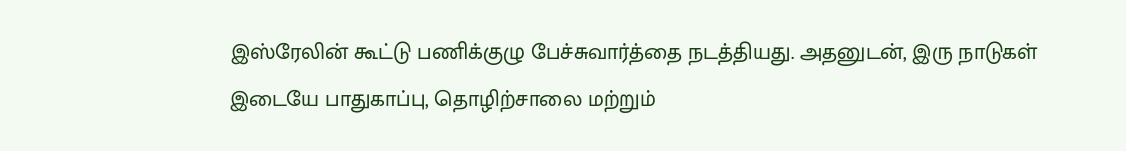இஸ்ரேலின் கூட்டு பணிக்குழு பேச்சுவார்த்தை நடத்தியது. அதனுடன், இரு நாடுகள் இடையே பாதுகாப்பு, தொழிற்சாலை மற்றும்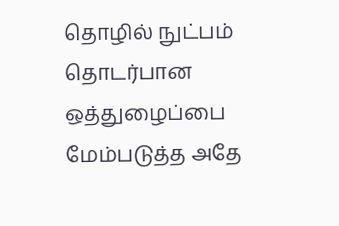தொழில் நுட்பம் தொடர்பான ஒத்துழைப்பை மேம்படுத்த அதே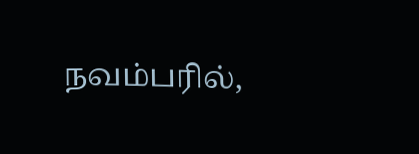நவம்பரில்,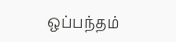ஒப்பந்தம்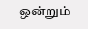ஒன்றும்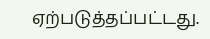ஏற்படுத்தப்பட்டது.